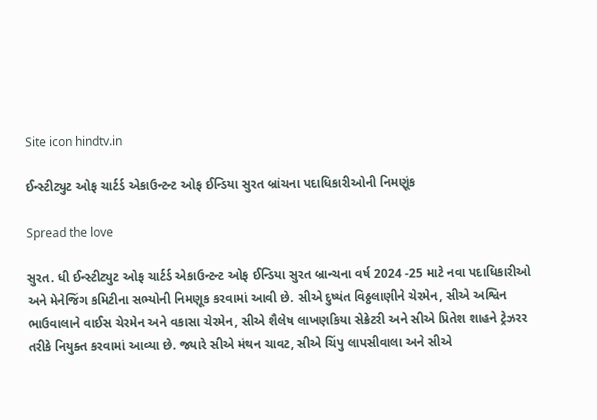Site icon hindtv.in

ઈન્સ્ટીટ્યુટ ઓફ ચાર્ટર્ડ એકાઉન્ટન્ટ ઓફ ઈન્ડિયા સુરત બ્રાંચના પદાધિકારીઓની નિમણૂંક

Spread the love

સુરત. ધી ઈન્સ્ટીટ્યુટ ઓફ ચાર્ટર્ડ એકાઉન્ટન્ટ ઓફ ઈન્ડિયા સુરત બ્રાન્ચના વર્ષ 2024 -25 માટે નવા પદાધિકારીઓ અને મેનેજિંગ કમિટીના સભ્યોની નિમણૂક કરવામાં આવી છે. સીએ દુષ્યંત વિઠ્ઠલાણીને ચેરમેન, સીએ અશ્વિન ભાઉવાલાને વાઈસ ચેરમેન અને વકાસા ચેરમેન, સીએ શૈલેષ લાખણકિયા સેક્રેટરી અને સીએ પ્રિતેશ શાહને ટ્રેઝરર તરીકે નિયુક્ત કરવામાં આવ્યા છે. જ્યારે સીએ મંથન ચાવટ, સીએ ચિંપુ લાપસીવાલા અને સીએ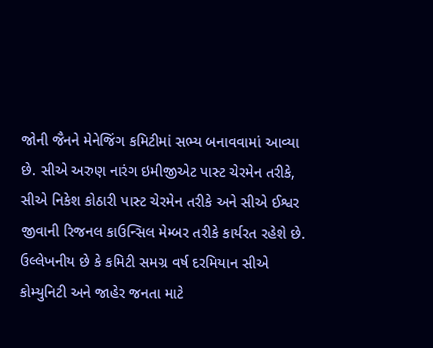જોની જૈનને મેનેજિંગ કમિટીમાં સભ્ય બનાવવામાં આવ્યા છે. સીએ અરુણ નારંગ ઇમીજીએટ પાસ્ટ ચેરમેન તરીકે, સીએ નિકેશ કોઠારી પાસ્ટ ચેરમેન તરીકે અને સીએ ઈશ્વર જીવાની રિજનલ કાઉન્સિલ મેમ્બર તરીકે કાર્યરત રહેશે છે. ઉલ્લેખનીય છે કે કમિટી સમગ્ર વર્ષ દરમિયાન સીએ કોમ્યુનિટી અને જાહેર જનતા માટે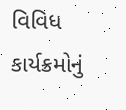વિવિધ કાર્યક્રમોનું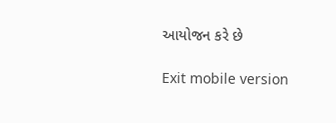આયોજન કરે છે

Exit mobile version